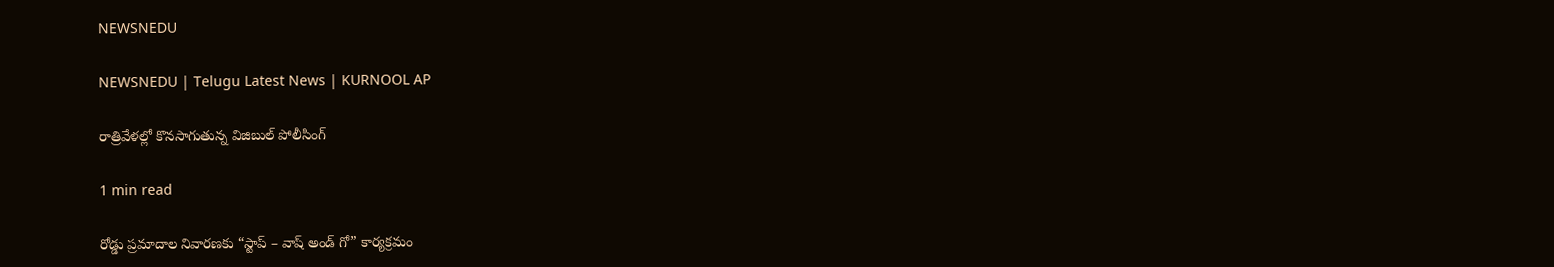NEWSNEDU

NEWSNEDU | Telugu Latest News | KURNOOL AP

రాత్రివేళల్లో కొనసాగుతున్న విజిబుల్ పోలీసింగ్

1 min read

రోడ్డు ప్రమాదాల నివారణకు “స్టాప్ – వాష్ అండ్ గో” కార్యక్రమం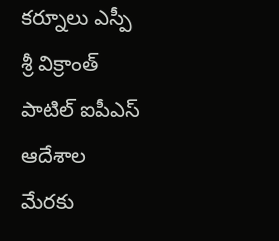కర్నూలు ఎస్పీ శ్రీ విక్రాంత్ పాటిల్ ఐపీఎస్  ఆదేశాల మేరకు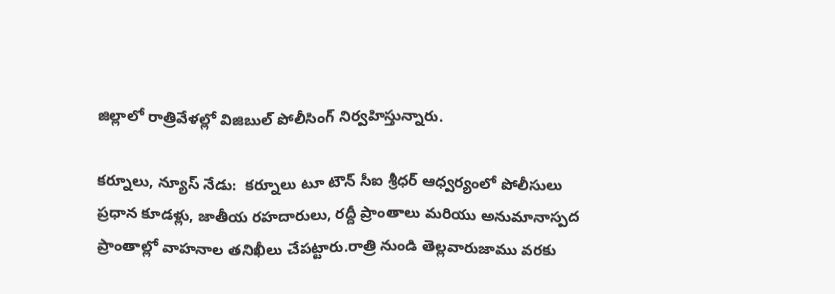జిల్లాలో రాత్రివేళల్లో విజిబుల్ పోలీసింగ్ నిర్వహిస్తున్నారు.

కర్నూలు, న్యూస్ నేడు:  కర్నూలు టూ టౌన్ సీఐ శ్రీధర్ ఆధ్వర్యంలో పోలీసులు ప్రధాన కూడళ్లు, జాతీయ రహదారులు, రద్దీ ప్రాంతాలు మరియు అనుమానాస్పద ప్రాంతాల్లో వాహనాల తనిఖీలు చేపట్టారు.రాత్రి నుండి తెల్లవారుజాము వరకు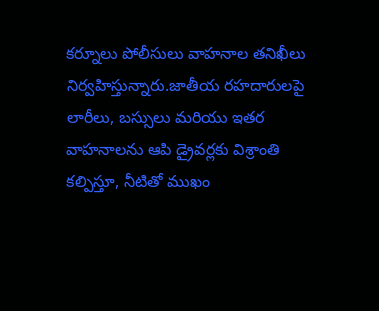కర్నూలు పోలీసులు వాహనాల తనిఖీలు నిర్వహిస్తున్నారు.జాతీయ రహదారులపై లారీలు, బస్సులు మరియు ఇతర వాహనాలను ఆపి డ్రైవర్లకు విశ్రాంతి కల్పిస్తూ, నీటితో ముఖం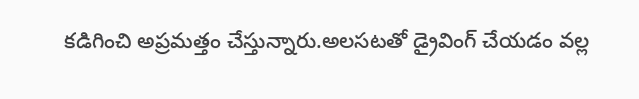కడిగించి అప్రమత్తం చేస్తున్నారు.అలసటతో డ్రైవింగ్ చేయడం వల్ల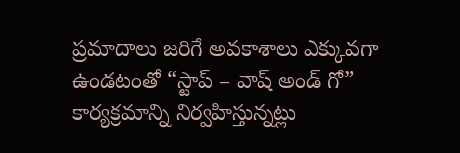ప్రమాదాలు జరిగే అవకాశాలు ఎక్కువగా ఉండటంతో “స్టాప్ – వాష్ అండ్ గో” కార్యక్రమాన్ని నిర్వహిస్తున్నట్లు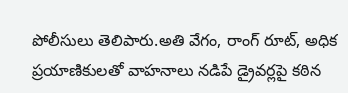పోలీసులు తెలిపారు.అతి వేగం, రాంగ్ రూట్, అధిక ప్రయాణికులతో వాహనాలు నడిపే డ్రైవర్లపై కఠిన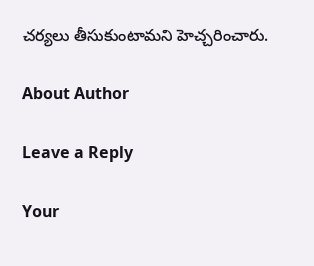చర్యలు తీసుకుంటామని హెచ్చరించారు.

About Author

Leave a Reply

Your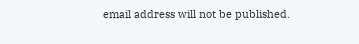email address will not be published.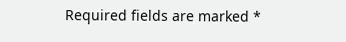Required fields are marked *